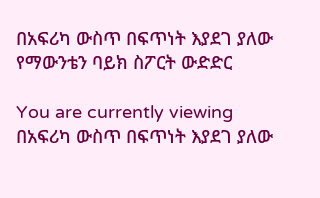በአፍሪካ ውስጥ በፍጥነት እያደገ ያለው የማውንቴን ባይክ ስፖርት ውድድር

You are currently viewing በአፍሪካ ውስጥ በፍጥነት እያደገ ያለው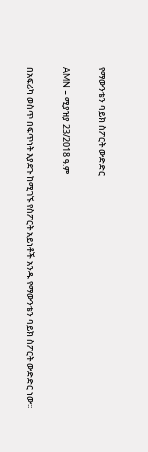የማውንቴን ባይክ ስፖርት ውድድር

AMN – ሚያዝያ 23/2018 ዓ.ም

በአፍሪካ ወስጥ በፍጥነት እያደጉ ከሚገኙ የስፖርት አይነቶች አንዱ የማውንቴን ባይክ ስፖርት ውድድር ነው፡፡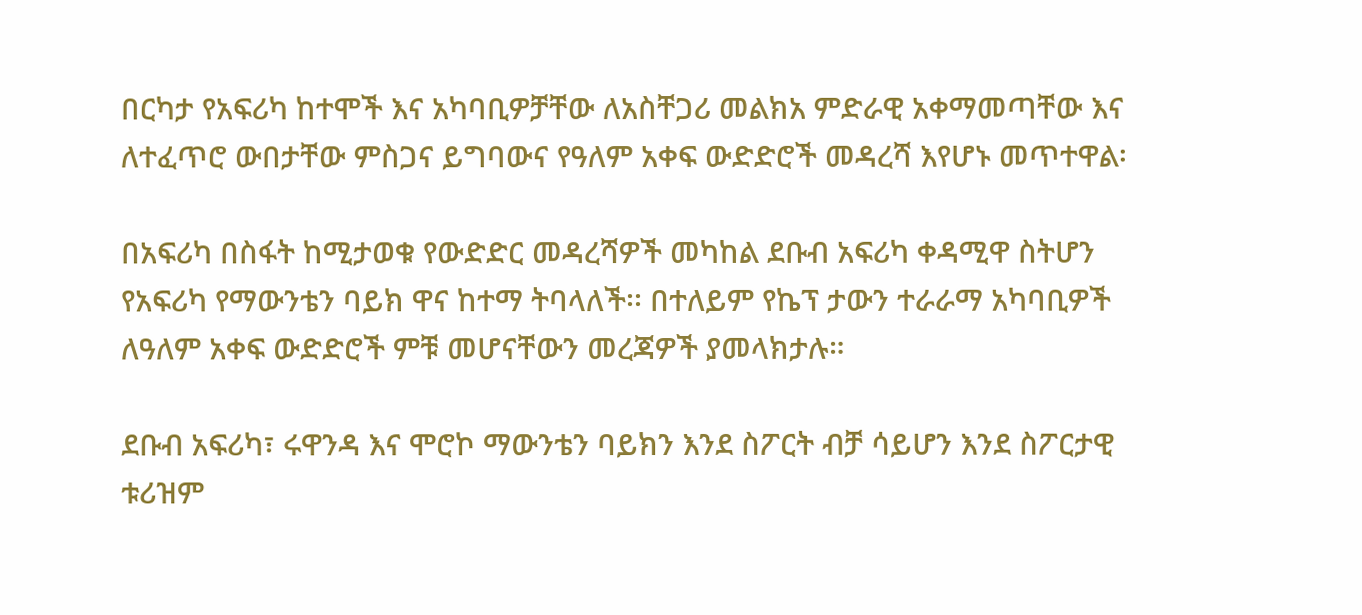በርካታ የአፍሪካ ከተሞች እና አካባቢዎቻቸው ለአስቸጋሪ መልክአ ምድራዊ አቀማመጣቸው እና ለተፈጥሮ ውበታቸው ምስጋና ይግባውና የዓለም አቀፍ ውድድሮች መዳረሻ እየሆኑ መጥተዋል፡

በአፍሪካ በስፋት ከሚታወቁ የውድድር መዳረሻዎች መካከል ደቡብ አፍሪካ ቀዳሚዋ ስትሆን የአፍሪካ የማውንቴን ባይክ ዋና ከተማ ትባላለች፡፡ በተለይም የኬፕ ታውን ተራራማ አካባቢዎች ለዓለም አቀፍ ውድድሮች ምቹ መሆናቸውን መረጃዎች ያመላክታሉ።

ደቡብ አፍሪካ፣ ሩዋንዳ እና ሞሮኮ ማውንቴን ባይክን እንደ ስፖርት ብቻ ሳይሆን እንደ ስፖርታዊ ቱሪዝም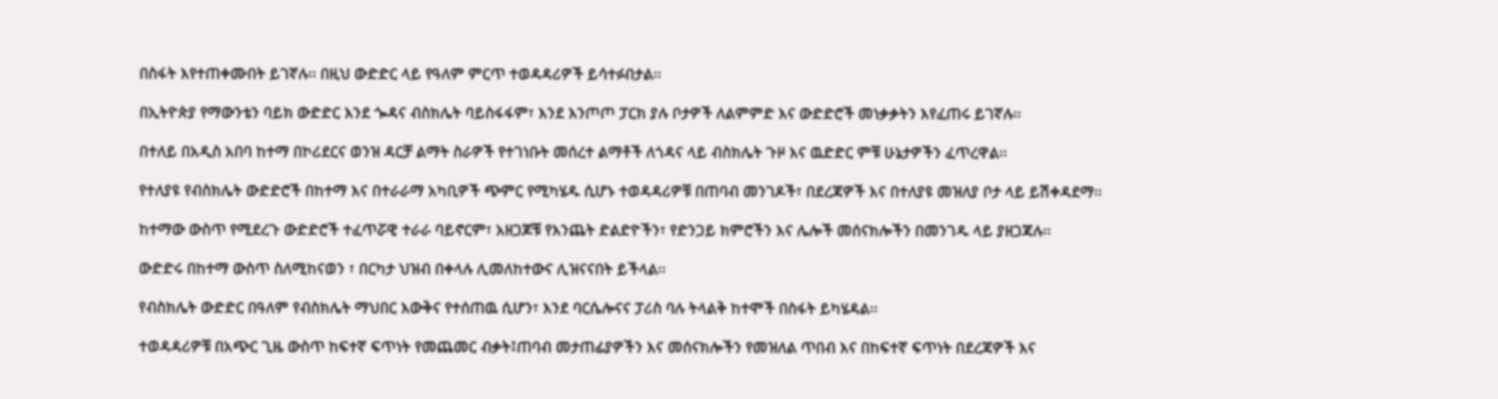በስፋት እየተጠቀሙበት ይገኛሉ፡፡ በዚህ ውድድር ላይ የዓለም ምርጥ ተወዳዳሪዎች ይሳተፉበታል፡፡

በኢትዮጵያ የማውንቴን ባይክ ውድድር እንደ ጐዳና ብስክሌት ባይስፋፋም፣ እንደ እንጦጦ ፓርክ ያሉ ቦታዎች ለልምምድ እና ውድድሮች መነቃቃትን እየፈጠሩ ይገኛሉ፡፡

በተለይ በአዲስ አበባ ከተማ በኮሪደርና ወንዝ ዳርቻ ልማት ስራዎች የተገነቡት መሰረተ ልማቶች ለጎዳና ላይ ብስክሌት ጉዞ እና ዉድድር ምቹ ሁኔታዎችን ፈጥረዋል፡፡

የተለያዩ የብስክሌት ውድድሮች በከተማ እና በተራራማ አካቢዎች ጭምር የሚካሄዱ ሲሆኑ ተወዳዳሪዎቹ በጠባብ መንገዶች፣ በደረጃዎች እና በተለያዩ መዝለያ ቦታ ላይ ይሽቀዳደማ፡፡

ከተማው ውስጥ የሚደረጉ ውድድሮች ተፈጥሯዊ ተራራ ባይኖርም፣ አዘጋጆቹ የእንጨት ድልድዮችን፣ የድንጋይ ክምሮችን እና ሌሎች መሰናክሎችን በመንገዱ ላይ ያዘጋጃሉ፡፡

ውድድሩ በከተማ ውስጥ ስለሚከናወን ፣ በርካታ ህዝብ በቀላሉ ሊመለከተውና ሊዝናናበት ይችላል፡፡

የብስክሌት ውድድር በዓለም የብስክሌት ማህበር እውቅና የተሰጠዉ ሲሆን፣ እንደ ባርሴሎናና ፓሪስ ባሉ ትላልቅ ከተሞች በስፋት ይካሄዳል፡፡

ተወዳዳሪዎቹ በአጭር ጊዜ ውስጥ ከፍተኛ ፍጥነት የመጨመር ብቃት፤ጠባብ መታጠፊያዎችን እና መሰናክሎችን የመዝለል ጥበብ እና በከፍተኛ ፍጥነት በደረጃዎች እና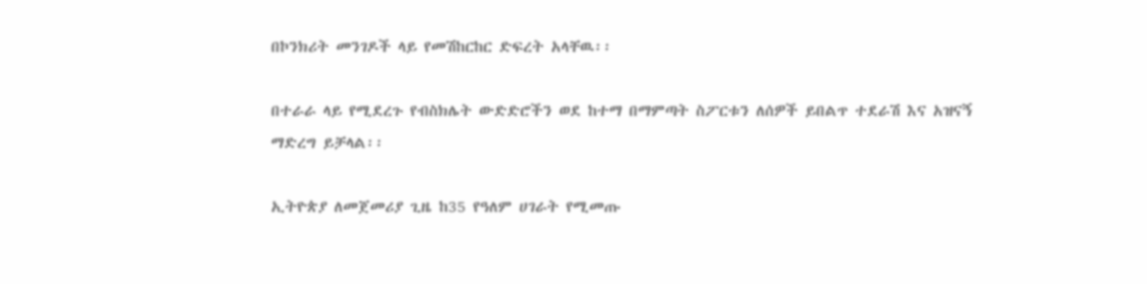በኮንክሪት መንገዶች ላይ የመሽከርከር ድፍረት አላቸዉ፡፡

በተራራ ላይ የሚደረጉ የብስክሌት ውድድሮችን ወደ ከተማ በማምጣት ስፖርቱን ለሰዎች ይበልጥ ተደራሽ እና አዝናኝ ማድረግ ይቻላል፡፡

ኢትዮጵያ ለመጀመሪያ ጊዜ ከ35 የዓለም ሀገራት የሚመጡ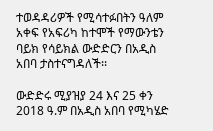ተወዳዳሪዎች የሚሳተፉበትን ዓለም አቀፍ የአፍሪካ ከተሞች የማውንቴን ባይክ የሳይክል ውድድርን በአዲስ አበባ ታስተናግዳለች፡፡

ውድድሩ ሚያዝያ 24 እና 25 ቀን 2018 ዓ.ም በአዲስ አበባ የሚካሄድ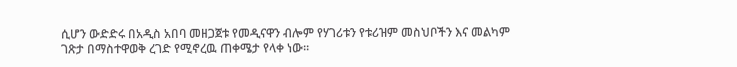ሲሆን ውድድሩ በአዲስ አበባ መዘጋጀቱ የመዲናዋን ብሎም የሃገሪቱን የቱሪዝም መስህቦችን እና መልካም ገጽታ በማስተዋወቅ ረገድ የሚኖረዉ ጠቀሜታ የላቀ ነው፡፡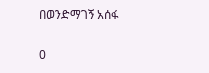በወንድማገኝ አሰፋ

0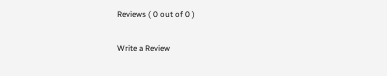Reviews ( 0 out of 0 )

Write a Review